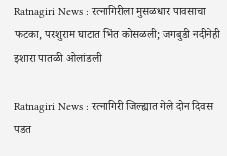Ratnagiri News : रत्नागिरीला मुसळधार पावसाचा फटका, परशुराम घाटात भिंत कोसळली; जगबुडी नदीनेही इशारा पातळी ओलांडली

Ratnagiri News : रत्नागिरी जिल्ह्यात गेले दोन दिवस पडत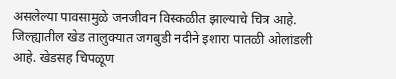असलेल्या पावसामुळे जनजीवन विस्कळीत झाल्याचे चित्र आहे. जिल्ह्यातील खेड तालुक्यात जगबुडी नदीने इशारा पातळी ओलांडली आहे. खेडसह चिपळूण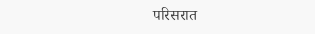परिसरात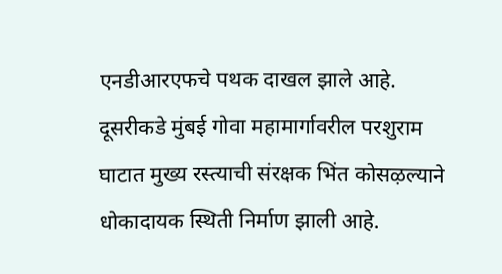एनडीआरएफचे पथक दाखल झाले आहे. दूसरीकडे मुंबई गोवा महामार्गावरील परशुराम घाटात मुख्य रस्त्याची संरक्षक भिंत कोसऴल्याने धोकादायक स्थिती निर्माण झाली आहे.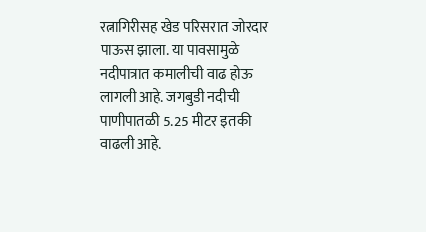रत्नागिरीसह खेड परिसरात जोरदार पाऊस झाला. या पावसामुळे नदीपात्रात कमालीची वाढ होऊ लागली आहे. जगबुडी नदीची पाणीपातळी 5.25 मीटर इतकी वाढली आहे.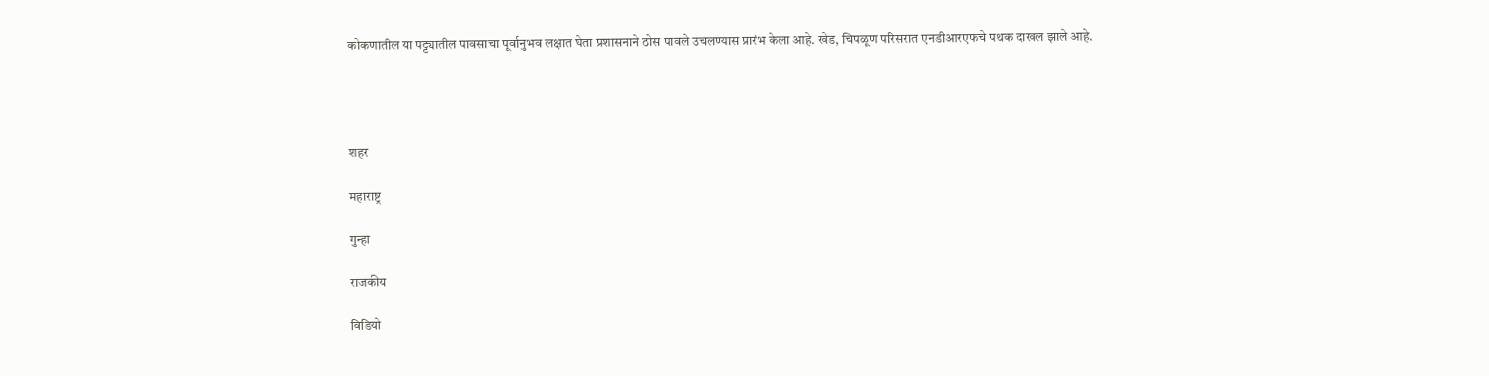कोकणातील या पट्ट्यातील पावसाचा पूर्वानुभव लक्षात घेता प्रशासनाने ठोस पावले उचलण्यास प्रारंभ केला आहे. खेड, चिपळूण परिसरात एनडीआरएफचे पथक दाखल झाले आहे.




शहर

महाराष्ट्र

गुन्हा

राजकीय

विडियो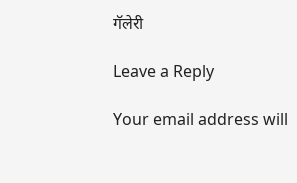गॅलेरी

Leave a Reply

Your email address will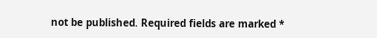not be published. Required fields are marked *